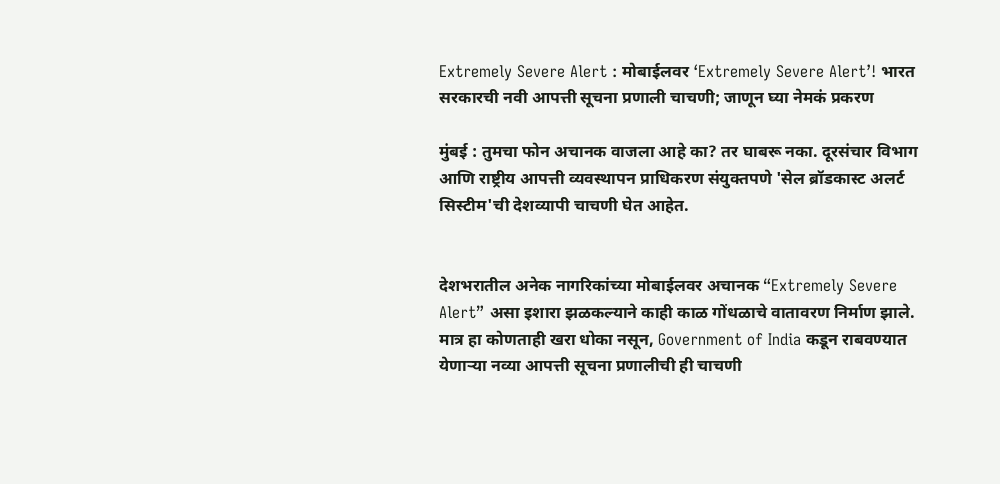Extremely Severe Alert : मोबाईलवर ‘Extremely Severe Alert’! भारत सरकारची नवी आपत्ती सूचना प्रणाली चाचणी; जाणून घ्या नेमकं प्रकरण

मुंबई : तुमचा फोन अचानक वाजला आहे का? तर घाबरू नका. दूरसंचार विभाग आणि राष्ट्रीय आपत्ती व्यवस्थापन प्राधिकरण संयुक्तपणे 'सेल ब्रॉडकास्ट अलर्ट सिस्टीम'ची देशव्यापी चाचणी घेत आहेत.


देशभरातील अनेक नागरिकांच्या मोबाईलवर अचानक “Extremely Severe Alert” असा इशारा झळकल्याने काही काळ गोंधळाचे वातावरण निर्माण झाले. मात्र हा कोणताही खरा धोका नसून, Government of India कडून राबवण्यात येणाऱ्या नव्या आपत्ती सूचना प्रणालीची ही चाचणी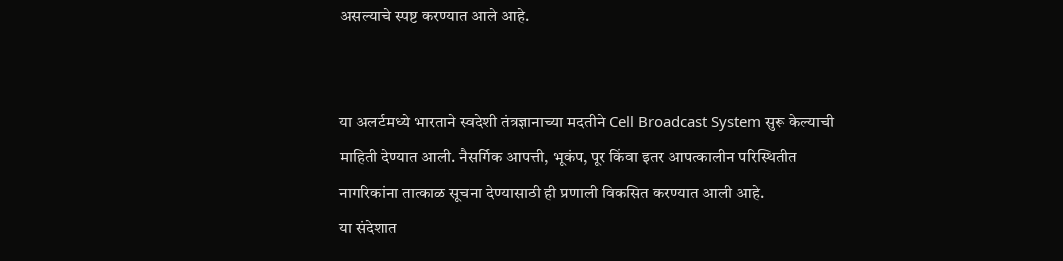असल्याचे स्पष्ट करण्यात आले आहे.


या अलर्टमध्ये भारताने स्वदेशी तंत्रज्ञानाच्या मदतीने Cell Broadcast System सुरू केल्याची माहिती देण्यात आली. नैसर्गिक आपत्ती, भूकंप, पूर किंवा इतर आपत्कालीन परिस्थितीत नागरिकांना तात्काळ सूचना देण्यासाठी ही प्रणाली विकसित करण्यात आली आहे.
या संदेशात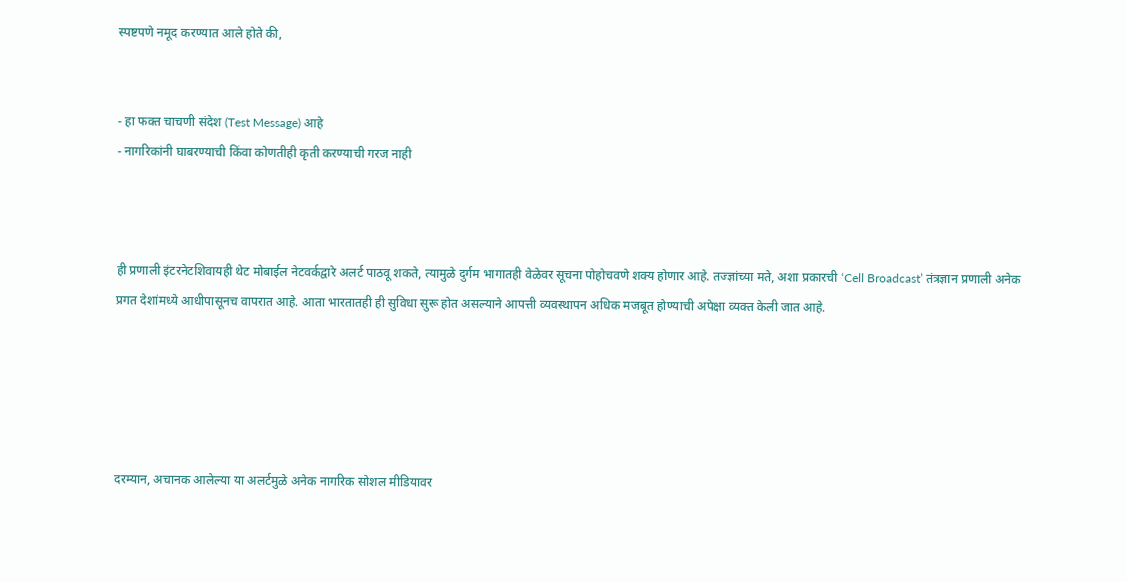स्पष्टपणे नमूद करण्यात आले होते की,


- हा फक्त चाचणी संदेश (Test Message) आहे
- नागरिकांनी घाबरण्याची किंवा कोणतीही कृती करण्याची गरज नाही



ही प्रणाली इंटरनेटशिवायही थेट मोबाईल नेटवर्कद्वारे अलर्ट पाठवू शकते, त्यामुळे दुर्गम भागातही वेळेवर सूचना पोहोचवणे शक्य होणार आहे. तज्ज्ञांच्या मते, अशा प्रकारची ‘Cell Broadcast’ तंत्रज्ञान प्रणाली अनेक प्रगत देशांमध्ये आधीपासूनच वापरात आहे. आता भारतातही ही सुविधा सुरू होत असल्याने आपत्ती व्यवस्थापन अधिक मजबूत होण्याची अपेक्षा व्यक्त केली जात आहे.





दरम्यान, अचानक आलेल्या या अलर्टमुळे अनेक नागरिक सोशल मीडियावर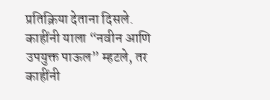प्रतिक्रिया देताना दिसले. काहींनी याला “नवीन आणि उपयुक्त पाऊल” म्हटले, तर काहींनी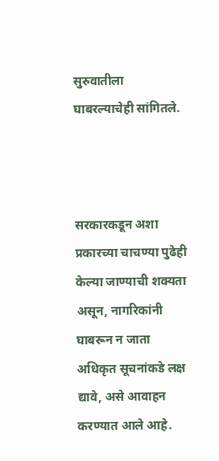सुरुवातीला घाबरल्याचेही सांगितले.



सरकारकडून अशा प्रकारच्या चाचण्या पुढेही केल्या जाण्याची शक्यता असून, नागरिकांनी घाबरून न जाता अधिकृत सूचनांकडे लक्ष द्यावे, असे आवाहन करण्यात आले आहे.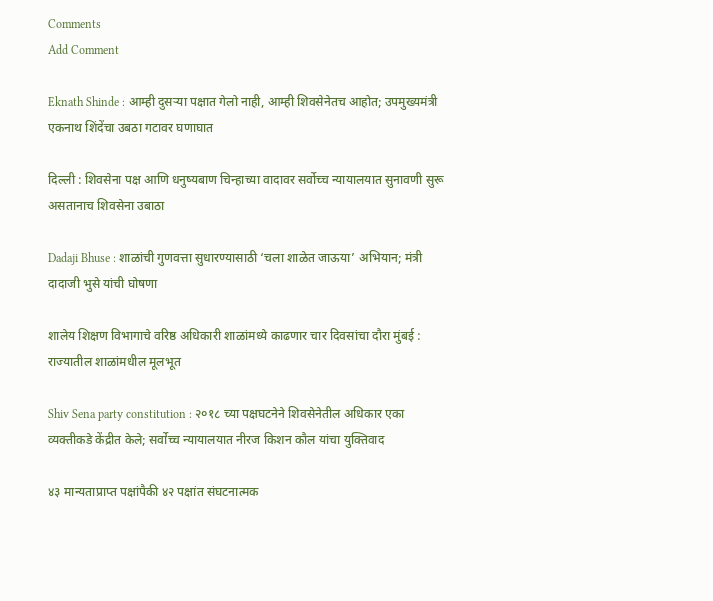Comments
Add Comment

Eknath Shinde : आम्ही दुसऱ्या पक्षात गेलो नाही, आम्ही शिवसेनेतच आहोत; उपमुख्यमंत्री एकनाथ शिंदेंचा उबठा गटावर घणाघात

दिल्ली : शिवसेना पक्ष आणि धनुष्यबाण चिन्हाच्या वादावर सर्वोच्च न्यायालयात सुनावणी सुरू असतानाच शिवसेना उबाठा

Dadaji Bhuse : शाळांची गुणवत्ता सुधारण्यासाठी ‘चला शाळेत जाऊया’ अभियान; मंत्री दादाजी भुसे यांची घोषणा

शालेय शिक्षण विभागाचे वरिष्ठ अधिकारी शाळांमध्ये काढणार चार दिवसांचा दौरा मुंबई : राज्यातील शाळांमधील मूलभूत

Shiv Sena party constitution : २०१८ च्या पक्षघटनेने शिवसेनेतील अधिकार एका व्यक्तीकडे केंद्रीत केले; सर्वोच्च न्यायालयात नीरज किशन कौल यांचा युक्तिवाद

४३ मान्यताप्राप्त पक्षांपैकी ४२ पक्षांत संघटनात्मक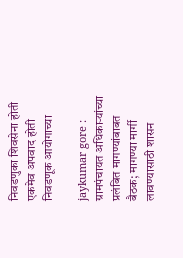निवडणुका शिवसेना होती एकमेव अपवाद होती निवडणूक आयोगाच्या

jaykumar gore : ग्रामपंचायत अधिकाऱ्यांच्या प्रलंबित मागण्यांबाबत बैठक; मागण्या मार्गी लावण्यासाठी शासन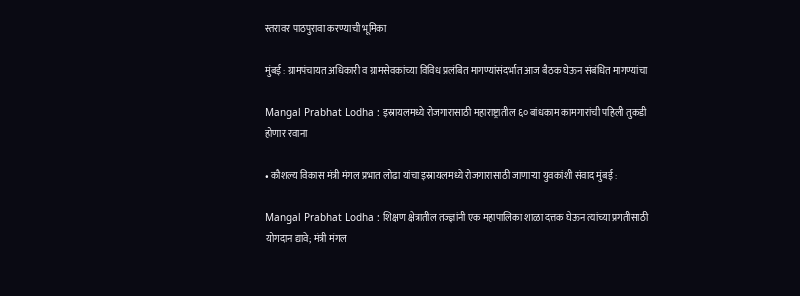स्तरावर पाठपुरावा करण्याची भूमिका

मुंबई : ग्रामपंचायत अधिकारी व ग्रामसेवकांच्या विविध प्रलंबित मागण्यांसंदर्भात आज बैठक घेऊन संबंधित मागण्यांचा

Mangal Prabhat Lodha : इस्रायलमध्ये रोजगारासाठी महाराष्ट्रातील ६० बांधकाम कामगारांची पहिली तुकडी होणार रवाना

• कौशल्य विकास मंत्री मंगल प्रभात लोढा यांचा इस्रायलमध्ये रोजगारासाठी जाणाऱ्या युवकांशी संवाद मुंबई :

Mangal Prabhat Lodha : शिक्षण क्षेत्रातील तज्ज्ञांनी एक महापालिका शाळा दत्तक घेऊन त्यांच्या प्रगतीसाठी योगदान द्यावे; मंत्री मंगल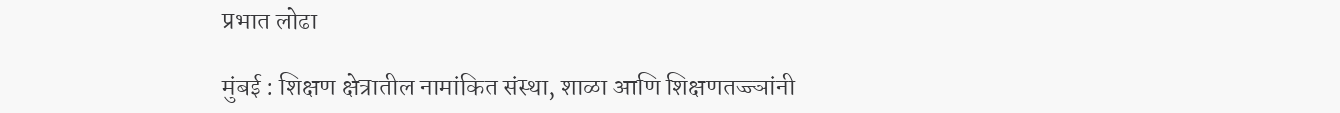प्रभात लोढा

मुंबई : शिक्षण क्षेत्रातील नामांकित संस्था, शाळा आणि शिक्षणतज्ज्ञांनी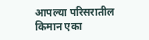आपल्या परिसरातील किमान एका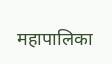महापालिका